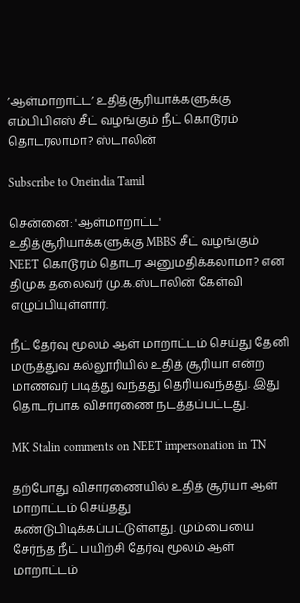’ஆள்மாறாட்ட’ உதித்சூரியாக்களுக்கு எம்பிபிஎஸ் சீட் வழங்கும் நீட் கொடூரம் தொடரலாமா? ஸ்டாலின்

Subscribe to Oneindia Tamil

சென்னை: 'ஆள்மாறாட்ட' உதித்சூரியாக்களுக்கு MBBS சீட் வழங்கும் NEET கொடூரம் தொடர அனுமதிக்கலாமா? என திமுக தலைவர் மு.க.ஸ்டாலின் கேள்வி எழுப்பியுள்ளார்.

நீட் தேர்வு மூலம் ஆள் மாறாட்டம் செய்து தேனி மருத்துவ கல்லூரியில் உதித் சூரியா என்ற மாணவர் படித்து வந்தது தெரியவந்தது. இது தொடர்பாக விசாரணை நடத்தப்பட்டது.

MK Stalin comments on NEET impersonation in TN

தற்போது விசாரணையில் உதித் சூர்யா ஆள் மாறாட்டம் செய்தது கண்டுபிடிக்கப்பட்டுள்ளது. மும்பையை சேர்ந்த நீட் பயிற்சி தேர்வு மூலம் ஆள் மாறாட்டம்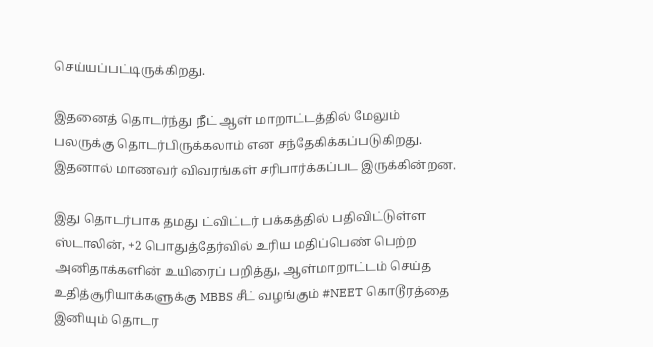செய்யப்பட்டிருக்கிறது.

இதனைத் தொடர்ந்து நீட் ஆள் மாறாட்டத்தில் மேலும் பலருக்கு தொடர்பிருக்கலாம் என சந்தேகிக்கப்படுகிறது. இதனால் மாணவர் விவரங்கள் சரிபார்க்கப்பட இருக்கின்றன.

இது தொடர்பாக தமது ட்விட்டர் பக்கத்தில் பதிவிட்டுள்ள ஸ்டாலின், +2 பொதுத்தேர்வில் உரிய மதிப்பெண் பெற்ற அனிதாக்களின் உயிரைப் பறித்து, ஆள்மாறாட்டம் செய்த உதித்சூரியாக்களுக்கு MBBS சீட் வழங்கும் #NEET கொடூரத்தை இனியும் தொடர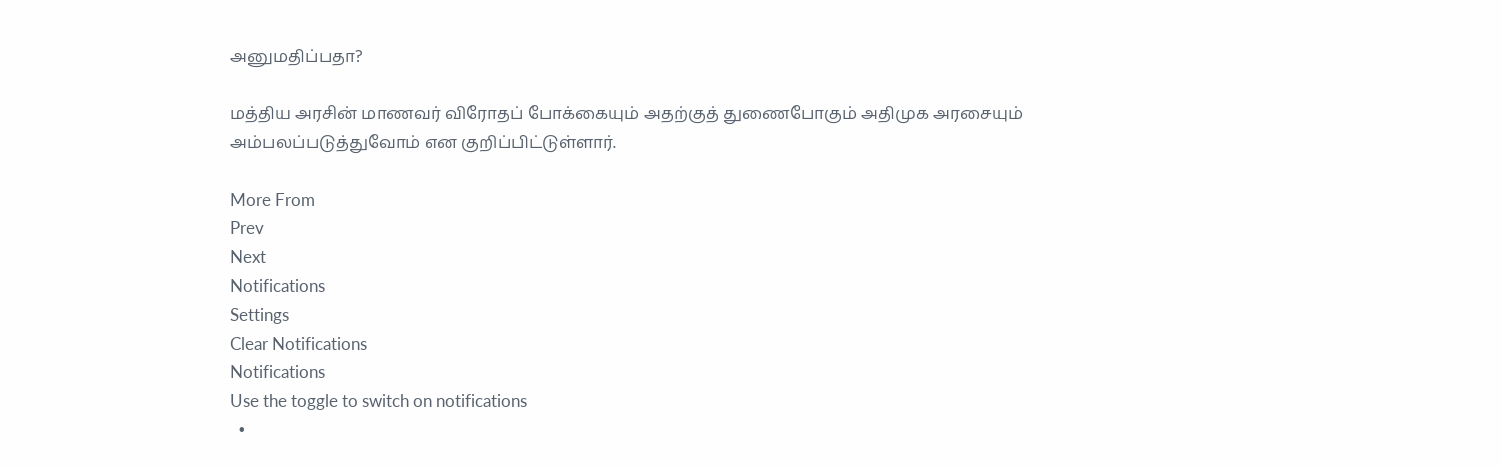அனுமதிப்பதா?

மத்திய அரசின் மாணவர் விரோதப் போக்கையும் அதற்குத் துணைபோகும் அதிமுக அரசையும் அம்பலப்படுத்துவோம் என குறிப்பிட்டுள்ளார்.

More From
Prev
Next
Notifications
Settings
Clear Notifications
Notifications
Use the toggle to switch on notifications
  •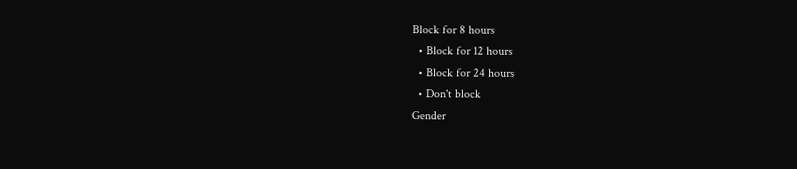Block for 8 hours
  • Block for 12 hours
  • Block for 24 hours
  • Don't block
Gender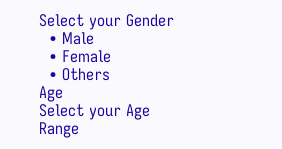Select your Gender
  • Male
  • Female
  • Others
Age
Select your Age Range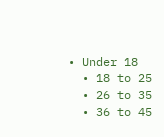• Under 18
  • 18 to 25
  • 26 to 35
  • 36 to 45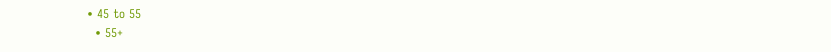• 45 to 55
  • 55+